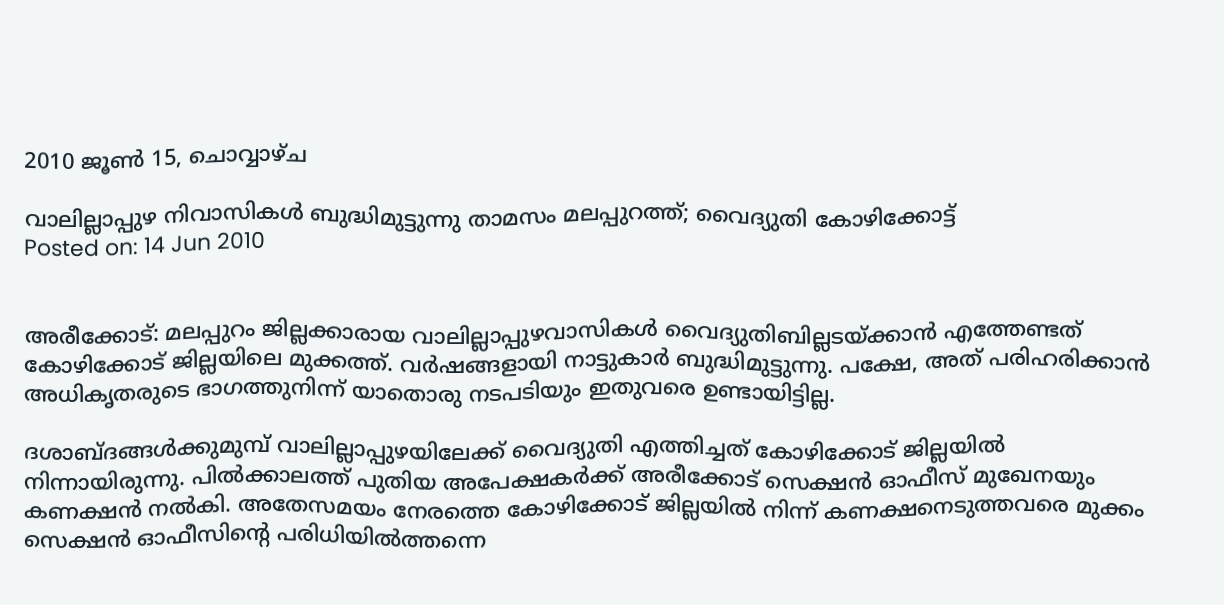2010 ജൂൺ 15, ചൊവ്വാഴ്ച

വാലില്ലാപ്പുഴ നിവാസികള്‍ ബുദ്ധിമുട്ടുന്നു താമസം മലപ്പുറത്ത്; വൈദ്യുതി കോഴിക്കോട്ട്
Posted on: 14 Jun 2010


അരീക്കോട്: മലപ്പുറം ജില്ലക്കാരായ വാലില്ലാപ്പുഴവാസികള്‍ വൈദ്യുതിബില്ലടയ്ക്കാന്‍ എത്തേണ്ടത് കോഴിക്കോട് ജില്ലയിലെ മുക്കത്ത്. വര്‍ഷങ്ങളായി നാട്ടുകാര്‍ ബുദ്ധിമുട്ടുന്നു. പക്ഷേ, അത് പരിഹരിക്കാന്‍ അധികൃതരുടെ ഭാഗത്തുനിന്ന് യാതൊരു നടപടിയും ഇതുവരെ ഉണ്ടായിട്ടില്ല.

ദശാബ്ദങ്ങള്‍ക്കുമുമ്പ് വാലില്ലാപ്പുഴയിലേക്ക് വൈദ്യുതി എത്തിച്ചത് കോഴിക്കോട് ജില്ലയില്‍ നിന്നായിരുന്നു. പില്‍ക്കാലത്ത് പുതിയ അപേക്ഷകര്‍ക്ക് അരീക്കോട് സെക്ഷന്‍ ഓഫീസ് മുഖേനയും കണക്ഷന്‍ നല്‍കി. അതേസമയം നേരത്തെ കോഴിക്കോട് ജില്ലയില്‍ നിന്ന് കണക്ഷനെടുത്തവരെ മുക്കം സെക്ഷന്‍ ഓഫീസിന്റെ പരിധിയില്‍ത്തന്നെ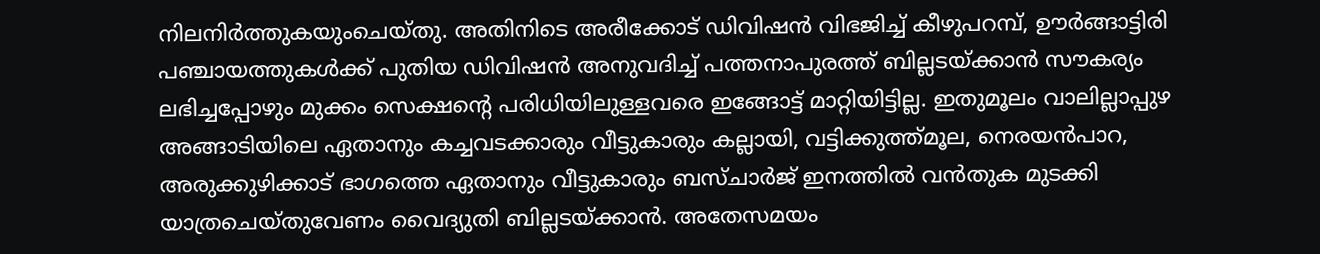നിലനിര്‍ത്തുകയുംചെയ്തു. അതിനിടെ അരീക്കോട് ഡിവിഷന്‍ വിഭജിച്ച് കീഴുപറമ്പ്, ഊര്‍ങ്ങാട്ടിരി പഞ്ചായത്തുകള്‍ക്ക് പുതിയ ഡിവിഷന്‍ അനുവദിച്ച് പത്തനാപുരത്ത് ബില്ലടയ്ക്കാന്‍ സൗകര്യം ലഭിച്ചപ്പോഴും മുക്കം സെക്ഷന്റെ പരിധിയിലുള്ളവരെ ഇങ്ങോട്ട് മാറ്റിയിട്ടില്ല. ഇതുമൂലം വാലില്ലാപ്പുഴ അങ്ങാടിയിലെ ഏതാനും കച്ചവടക്കാരും വീട്ടുകാരും കല്ലായി, വട്ടിക്കുത്ത്മൂല, നെരയന്‍പാറ, അരുക്കുഴിക്കാട് ഭാഗത്തെ ഏതാനും വീട്ടുകാരും ബസ്ചാര്‍ജ് ഇനത്തില്‍ വന്‍തുക മുടക്കി യാത്രചെയ്തുവേണം വൈദ്യുതി ബില്ലടയ്ക്കാന്‍. അതേസമയം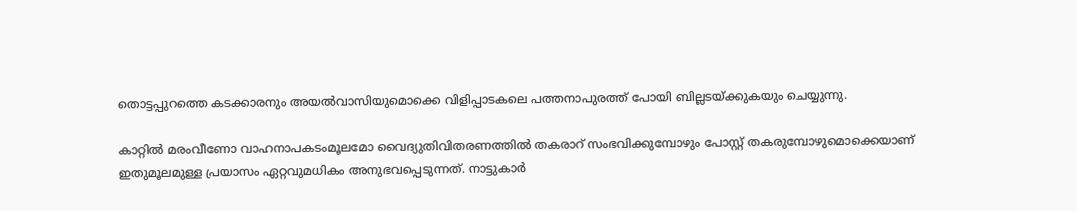തൊട്ടപ്പുറത്തെ കടക്കാരനും അയല്‍വാസിയുമൊക്കെ വിളിപ്പാടകലെ പത്തനാപുരത്ത് പോയി ബില്ലടയ്ക്കുകയും ചെയ്യുന്നു.

കാറ്റില്‍ മരംവീണോ വാഹനാപകടംമൂലമോ വൈദ്യുതിവിതരണത്തില്‍ തകരാറ് സംഭവിക്കുമ്പോഴും പോസ്റ്റ് തകരുമ്പോഴുമൊക്കെയാണ് ഇതുമൂലമുള്ള പ്രയാസം ഏറ്റവുമധികം അനുഭവപ്പെടുന്നത്. നാട്ടുകാര്‍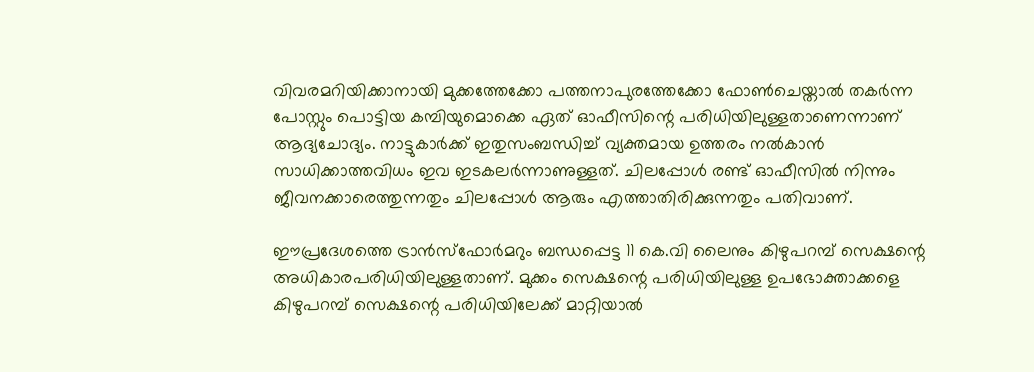വിവരമറിയിക്കാനായി മുക്കത്തേക്കോ പത്തനാപുരത്തേക്കോ ഫോണ്‍ചെയ്താല്‍ തകര്‍ന്ന പോസ്റ്റും പൊട്ടിയ കമ്പിയുമൊക്കെ ഏത് ഓഫീസിന്റെ പരിധിയിലുള്ളതാണെന്നാണ് ആദ്യചോദ്യം. നാട്ടുകാര്‍ക്ക് ഇതുസംബന്ധിച്ച് വ്യക്തമായ ഉത്തരം നല്‍കാന്‍ സാധിക്കാത്തവിധം ഇവ ഇടകലര്‍ന്നാണുള്ളത്. ചിലപ്പോള്‍ രണ്ട് ഓഫീസില്‍ നിന്നും ജീവനക്കാരെത്തുന്നതും ചിലപ്പോള്‍ ആരും എത്താതിരിക്കുന്നതും പതിവാണ്.

ഈപ്രദേശത്തെ ട്രാന്‍സ്‌ഫോര്‍മറും ബന്ധപ്പെട്ട 11 കെ.വി ലൈനും കിഴുപറമ്പ് സെക്ഷന്റെ അധികാരപരിധിയിലുള്ളതാണ്. മുക്കം സെക്ഷന്റെ പരിധിയിലുള്ള ഉപഭോക്താക്കളെ കിഴുപറമ്പ് സെക്ഷന്റെ പരിധിയിലേക്ക് മാറ്റിയാല്‍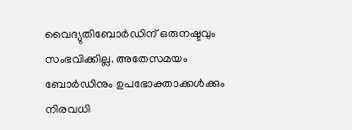വൈദ്യുതിബോര്‍ഡിന് ഒരുനഷ്ടവും സംഭവിക്കില്ല. അതേസമയം ബോര്‍ഡിനും ഉപഭോക്താക്കള്‍ക്കും നിരവധി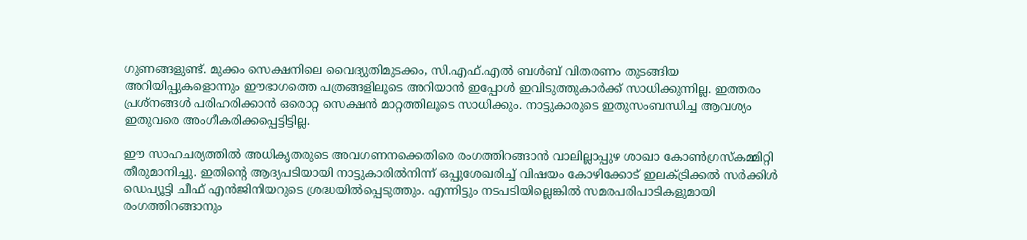ഗുണങ്ങളുണ്ട്. മുക്കം സെക്ഷനിലെ വൈദ്യുതിമുടക്കം, സി.എഫ്.എല്‍ ബള്‍ബ് വിതരണം തുടങ്ങിയ അറിയിപ്പുകളൊന്നും ഈഭാഗത്തെ പത്രങ്ങളിലൂടെ അറിയാന്‍ ഇപ്പോള്‍ ഇവിടുത്തുകാര്‍ക്ക് സാധിക്കുന്നില്ല. ഇത്തരം പ്രശ്‌നങ്ങള്‍ പരിഹരിക്കാന്‍ ഒരൊറ്റ സെക്ഷന്‍ മാറ്റത്തിലൂടെ സാധിക്കും. നാട്ടുകാരുടെ ഇതുസംബന്ധിച്ച ആവശ്യം ഇതുവരെ അംഗീകരിക്കപ്പെട്ടിട്ടില്ല.

ഈ സാഹചര്യത്തില്‍ അധികൃതരുടെ അവഗണനക്കെതിരെ രംഗത്തിറങ്ങാന്‍ വാലില്ലാപ്പുഴ ശാഖാ കോണ്‍ഗ്രസ്‌കമ്മിറ്റി തീരുമാനിച്ചു. ഇതിന്റെ ആദ്യപടിയായി നാട്ടുകാരില്‍നിന്ന് ഒപ്പുശേഖരിച്ച് വിഷയം കോഴിക്കോട് ഇലക്ട്രിക്കല്‍ സര്‍ക്കിള്‍ ഡെപ്യൂട്ടി ചീഫ് എന്‍ജിനിയറുടെ ശ്രദ്ധയില്‍പ്പെടുത്തും. എന്നിട്ടും നടപടിയില്ലെങ്കില്‍ സമരപരിപാടികളുമായി രംഗത്തിറങ്ങാനും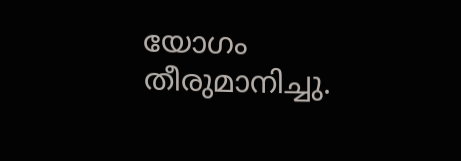യോഗം തീരുമാനിച്ചു.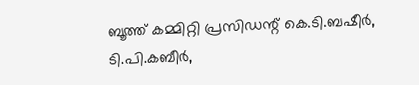ബൂത്ത് കമ്മിറ്റി പ്രസിഡന്റ് കെ.ടി.ബഷീര്‍, ടി.പി.കബീര്‍,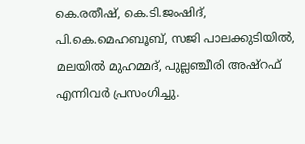കെ.രതീഷ്, കെ.ടി.ജംഷിദ്, പി.കെ.മെഹബൂബ്, സജി പാലക്കുടിയില്‍, മലയില്‍ മുഹമ്മദ്, പുല്ലഞ്ചീരി അഷ്‌റഫ് എന്നിവര്‍ പ്രസംഗിച്ചു.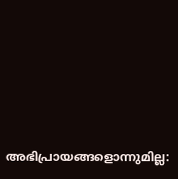അഭിപ്രായങ്ങളൊന്നുമില്ല: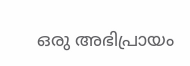ഒരു അഭിപ്രായം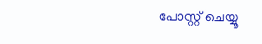പോസ്റ്റ് ചെയ്യൂ